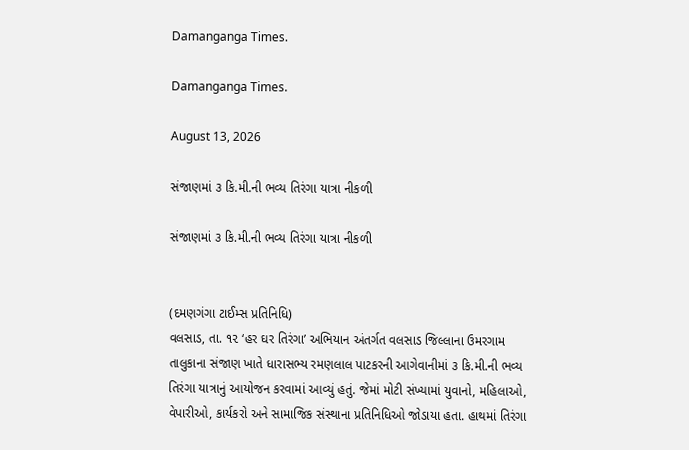Damanganga Times.

Damanganga Times.

August 13, 2026

સંજાણમાં ૩ કિ.મી.ની ભવ્ય તિરંગા યાત્રા નીકળી

સંજાણમાં ૩ કિ.મી.ની ભવ્ય તિરંગા યાત્રા નીકળી


(દમણગંગા ટાઈમ્સ પ્રતિનિધિ)
વલસાડ, તા. ૧૨ ‘હર ઘર તિરંગા’ અભિયાન અંતર્ગત વલસાડ જિલ્લાના ઉમરગામ તાલુકાના સંજાણ ખાતે ધારાસભ્ય રમણલાલ પાટકરની આગેવાનીમાં ૩ કિ.મી.ની ભવ્ય તિરંગા યાત્રાનું આયોજન કરવામાં આવ્યું હતું. જેમાં મોટી સંખ્યામાં યુવાનો, મહિલાઓ, વેપારીઓ, કાર્યકરો અને સામાજિક સંસ્થાના પ્રતિનિધિઓ જોડાયા હતા. હાથમાં તિરંગા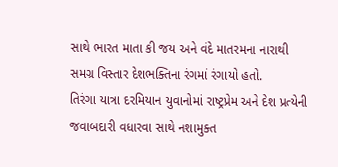સાથે ભારત માતા કી જય અને વંદે માતરમના નારાથી સમગ્ર વિસ્તાર દેશભક્તિના રંગમાં રંગાયો હતો.
તિરંગા યાત્રા દરમિયાન યુવાનોમાં રાષ્ટ્રપ્રેમ અને દેશ પ્રત્યેની જવાબદારી વધારવા સાથે નશામુક્ત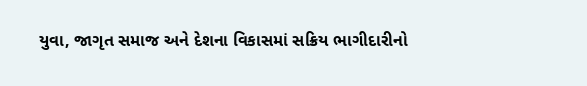યુવા, જાગૃત સમાજ અને દેશના વિકાસમાં સક્રિય ભાગીદારીનો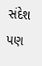સંદેશ પણ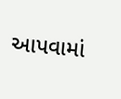આપવામાં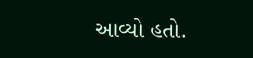આવ્યો હતો.